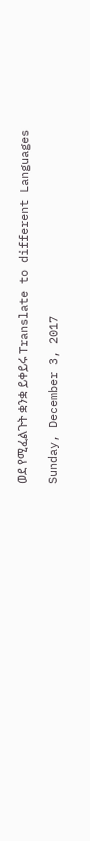ወደ የሚፈልጉት ቋንቋ ይቀይሩ Translate to different Languages

Sunday, December 3, 2017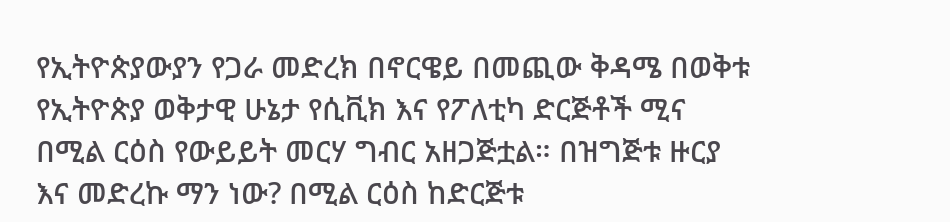የኢትዮጵያውያን የጋራ መድረክ በኖርዌይ በመጪው ቅዳሜ በወቅቱ የኢትዮጵያ ወቅታዊ ሁኔታ የሲቪክ እና የፖለቲካ ድርጅቶች ሚና በሚል ርዕስ የውይይት መርሃ ግብር አዘጋጅቷል። በዝግጅቱ ዙርያ እና መድረኩ ማን ነው? በሚል ርዕስ ከድርጅቱ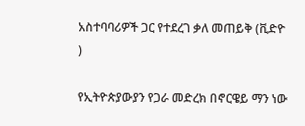አስተባባሪዎች ጋር የተደረገ ቃለ መጠይቅ (ቪድዮ )

የኢትዮጵያውያን የጋራ መድረክ በኖርዌይ ማን ነው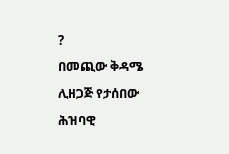?
በመጪው ቅዳሜ ሊዘጋጅ የታሰበው  ሕዝባዊ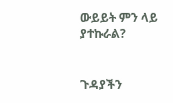ውይይት ምን ላይ ያተኩራል?


ጉዳያችን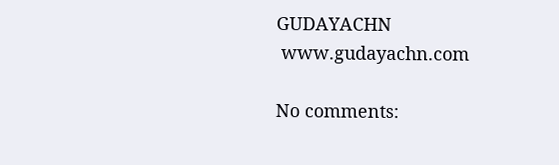GUDAYACHN
 www.gudayachn.com

No comments: